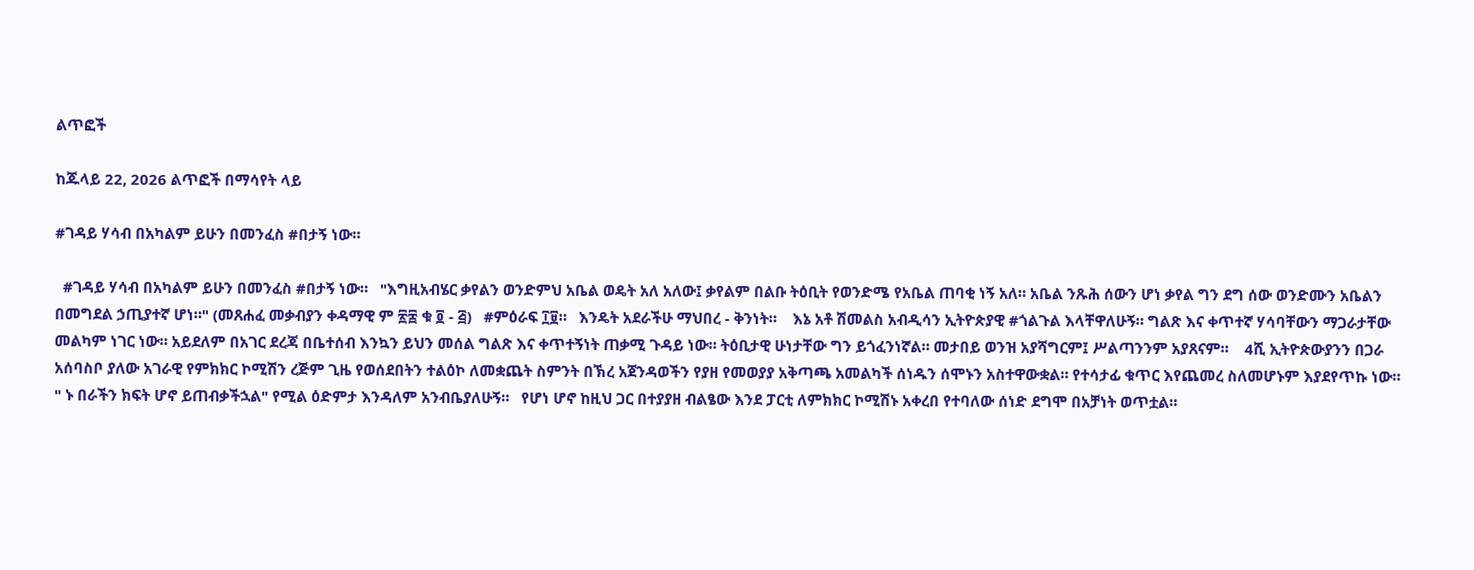ልጥፎች

ከጁላይ 22, 2026 ልጥፎች በማሳየት ላይ

#ገዳይ ሃሳብ በአካልም ይሁን በመንፈስ #በታኝ ነው።

  #ገዳይ ሃሳብ በአካልም ይሁን በመንፈስ #በታኝ ነው።   "እግዚአብሄር ቃየልን ወንድምህ አቤል ወዴት አለ አለው፤ ቃየልም በልቡ ትዕቢት የወንድሜ የአቤል ጠባቂ ነኝ አለ። አቤል ንጹሕ ሰውን ሆነ ቃየል ግን ደግ ሰው ወንድሙን አቤልን በመግደል ኃጢያተኛ ሆነ።" (መጸሐፈ መቃብያን ቀዳማዊ ም ፳፰ ቁ ፬ - ፭)   #ምዕራፍ ፲፱።   እንዴት አደራችሁ ማህበረ - ቅንነት።    እኔ አቶ ሽመልስ አብዲሳን ኢትዮጵያዊ #ጎልጉል እላቸዋለሁኝ። ግልጽ እና ቀጥተኛ ሃሳባቸውን ማጋራታቸው መልካም ነገር ነው። አይደለም በአገር ደረጃ በቤተሰብ እንኳን ይህን መሰል ግልጽ እና ቀጥተኝነት ጠቃሚ ጉዳይ ነው። ትዕቢታዊ ሁነታቸው ግን ይጎፈንነኛል። መታበይ ወንዝ አያሻግርም፤ ሥልጣንንም አያጸናም።    4ሺ ኢትዮጵውያንን በጋራ አሰባስቦ ያለው አገራዊ የምክክር ኮሚሽን ረጅም ጊዜ የወሰደበትን ተልዕኮ ለመቋጨት ስምንት በኽረ አጀንዳወችን የያዘ የመወያያ አቅጣጫ አመልካች ሰነዱን ሰሞኑን አስተዋውቋል። የተሳታፊ ቁጥር እየጨመረ ስለመሆኑም እያደየጥኩ ነው። " ኑ በራችን ክፍት ሆኖ ይጠብቃችኋል" የሚል ዕድምታ እንዳለም አንብቤያለሁኝ።   የሆነ ሆኖ ከዚህ ጋር በተያያዘ ብልፄው እንደ ፓርቲ ለምክክር ኮሚሽኑ አቀረበ የተባለው ሰነድ ደግሞ በአቻነት ወጥቷል።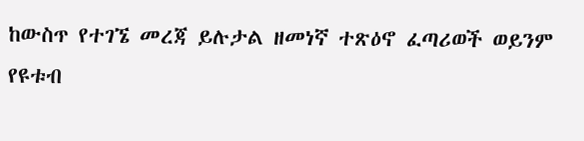ከውስጥ የተገኜ መረጃ ይሉታል ዘመነኛ ተጽዕኖ ፈጣሪወች ወይንም የዩቱብ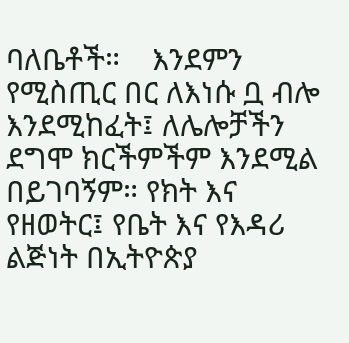ባለቤቶች።    እንደምን የሚስጢር በር ለእነሱ ቧ ብሎ እንደሚከፈት፤ ለሌሎቻችን ደግሞ ክርችምችም እንደሚል በይገባኝም። የክት እና የዘወትር፤ የቤት እና የእዳሪ ልጅነት በኢትዮጵያ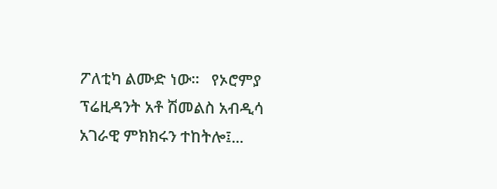ፖለቲካ ልሙድ ነው።   የኦሮምያ ፕሬዚዳንት አቶ ሽመልስ አብዲሳ አገራዊ ምክክሩን ተከትሎ፤...